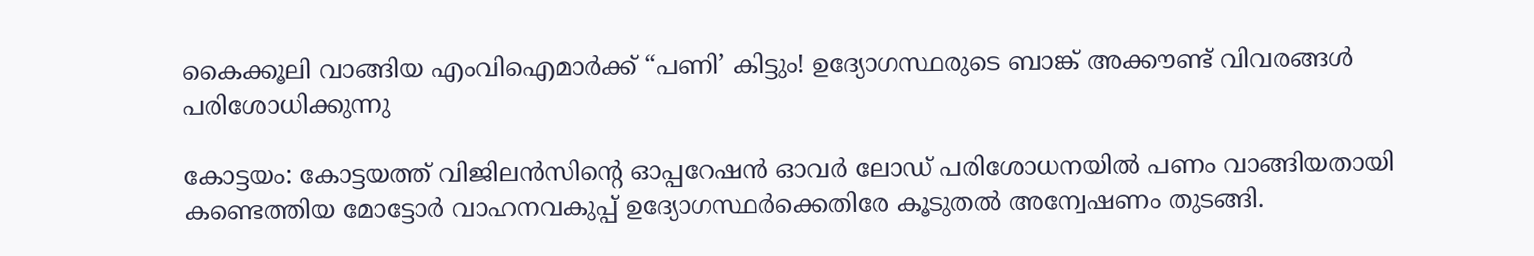കൈക്കൂലി വാങ്ങിയ എംവിഐമാർക്ക് “പണി’ കിട്ടും! ഉദ്യോഗസ്ഥരുടെ ബാങ്ക് അക്കൗണ്ട് വിവരങ്ങൾ പരിശോധിക്കുന്നു

കോട്ടയം: കോട്ടയത്ത് വിജിലൻസിന്‍റെ ഓപ്പറേഷൻ ഓവർ ലോഡ് പരിശോധനയിൽ പണം വാങ്ങിയതായി കണ്ടെത്തിയ മോട്ടോർ വാഹനവകുപ്പ് ഉദ്യോഗസ്ഥർക്കെതിരേ കൂടുതൽ അന്വേഷണം തുടങ്ങി.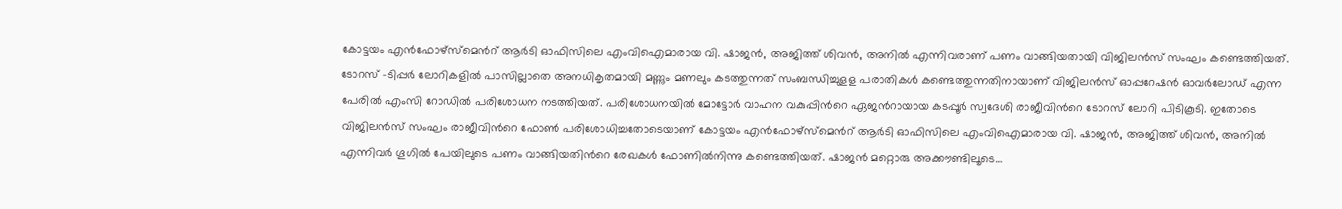കോട്ടയം എൻഫോഴ്സ്മെന്‍റ് ആർടി ഓഫിസിലെ എംവിഐമാരായ വി. ഷാജൻ, അജിത്ത് ശിവൻ, അനിൽ എന്നിവരാണ് പണം വാങ്ങിയതായി വിജിലൻസ് സംഘം കണ്ടെത്തിയത്. ടോറസ് -ടിപ്പർ ലോറികളിൽ പാസില്ലാതെ അനധികൃതമായി മണ്ണും മണലും കടത്തുന്നത് സംബന്ധിച്ചുളള പരാതികൾ കണ്ടെത്തുന്നതിനായാണ് വിജിലൻസ് ഓപ്പറേഷൻ ഓവർലോഡ് എന്ന പേരിൽ എംസി റോഡിൽ പരിശോധന നടത്തിയത്. പരിശോധനയിൽ മോട്ടോർ വാഹന വകുപ്പിന്‍റെ ഏജന്‍റായായ കടപ്പൂർ സ്വദേശി രാജീവിന്‍റെ ടോറസ് ലോറി പിടികൂടി. ഇതോടെ വിജിലൻസ് സംഘം രാജീവിന്‍റെ ഫോണ്‍ പരിശോധിച്ചതോടെയാണ് കോട്ടയം എൻഫോഴ്സ്മെന്‍റ് ആർടി ഓഫിസിലെ എംവിഐമാരായ വി. ഷാജൻ, അജിത്ത് ശിവൻ, അനിൽ എന്നിവർ ഗൂഗിൽ പേയിലുടെ പണം വാങ്ങിയതിന്‍റെ രേഖകൾ ഫോണിൽനിന്നു കണ്ടെത്തിയത്. ഷാജൻ മറ്റൊരു അക്കൗണ്ടിലൂടെ…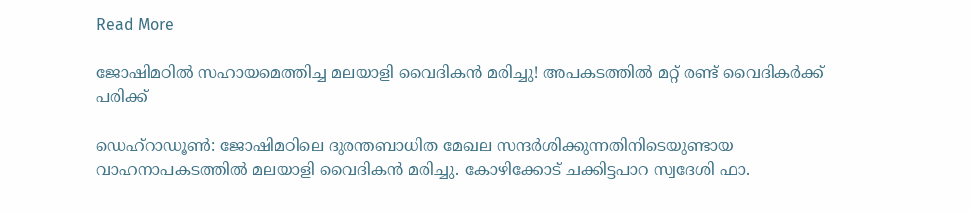Read More

ജോഷിമഠില്‍ സഹായമെത്തിച്ച മലയാളി വൈദികന്‍ മരിച്ചു! അപകടത്തില്‍ മറ്റ് രണ്ട് വൈദികര്‍ക്ക് പരിക്ക്‌

ഡെഹ്‌റാഡൂണ്‍: ജോഷിമഠിലെ ദുരന്തബാധിത മേഖല സന്ദര്‍ശിക്കുന്നതിനിടെയുണ്ടായ വാഹനാപകടത്തില്‍ മലയാളി വൈദികന്‍ മരിച്ചു. കോഴിക്കോട് ചക്കിട്ടപാറ സ്വദേശി ഫാ.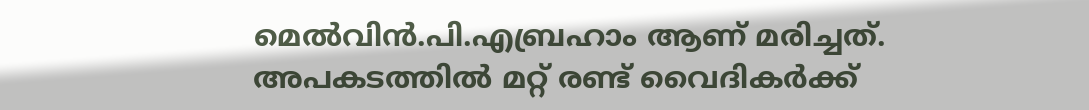മെല്‍വിന്‍.പി.എബ്രഹാം ആണ് മരിച്ചത്. അപകടത്തില്‍ മറ്റ് രണ്ട് വൈദികര്‍ക്ക്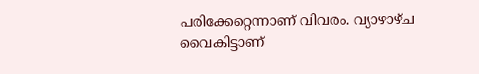പരിക്കേറ്റെന്നാണ് വിവരം. വ്യാഴാഴ്ച വൈകിട്ടാണ്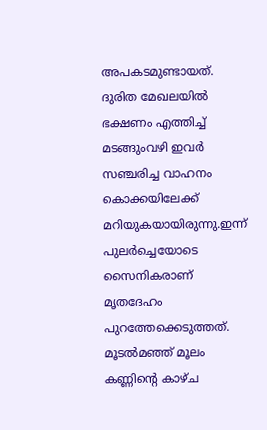അപകടമുണ്ടായത്. ദുരിത മേഖലയില്‍ ഭക്ഷണം എത്തിച്ച് മടങ്ങുംവഴി ഇവര്‍ സഞ്ചരിച്ച വാഹനം കൊക്കയിലേക്ക് മറിയുകയായിരുന്നു.ഇന്ന് പുലര്‍ച്ചെയോടെ സൈനികരാണ് മൃതദേഹം പുറത്തേക്കെടുത്തത്. മൂടല്‍മഞ്ഞ് മൂലം കണ്ണിന്‍റെ കാഴ്ച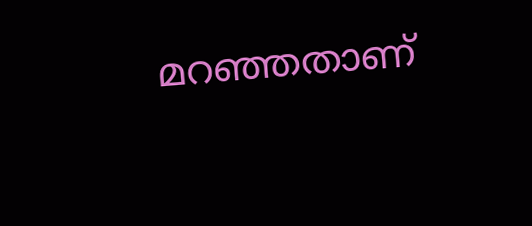മറഞ്ഞതാണ്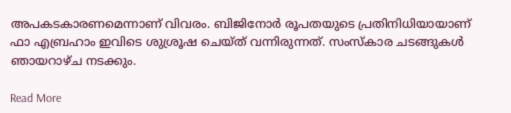അപകടകാരണമെന്നാണ് വിവരം. ബിജിനോര്‍ രൂപതയുടെ പ്രതിനിധിയായാണ് ഫാ എബ്രഹാം ഇവിടെ ശുശ്രൂഷ ചെയ്ത് വന്നിരുന്നത്. സംസ്കാര ചടങ്ങുകള്‍ ഞായറാഴ്ച നടക്കും.

Read More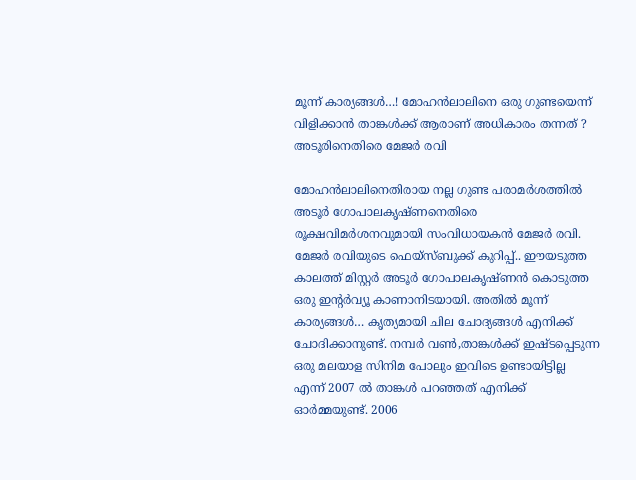മൂന്ന് കാര്യങ്ങള്‍…! മോഹന്‍ലാലിനെ ഒരു ഗുണ്ടയെന്ന് വിളിക്കാന്‍ താങ്കള്‍ക്ക് ആരാണ് അധികാരം തന്നത് ? അടൂരിനെതിരെ മേജര്‍ രവി

മോഹന്‍ലാലിനെതിരായ നല്ല ഗുണ്ട പരാമര്‍ശത്തില്‍ അടൂര്‍ ഗോപാലകൃഷ്ണനെതിരെ രൂക്ഷവിമര്‍ശനവുമായി സംവിധായകന്‍ മേജര്‍ രവി. മേജര്‍ രവിയുടെ ഫെയ്‌സ്ബുക്ക് കുറിപ്പ്.. ഈയടുത്ത കാലത്ത് മിസ്റ്റര്‍ അടൂര്‍ ഗോപാലകൃഷ്ണന്‍ കൊടുത്ത ഒരു ഇന്റര്‍വ്യൂ കാണാനിടയായി. അതില്‍ മൂന്ന് കാര്യങ്ങള്‍… കൃത്യമായി ചില ചോദ്യങ്ങള്‍ എനിക്ക് ചോദിക്കാനുണ്ട്. നമ്പര്‍ വണ്‍,താങ്കള്‍ക്ക് ഇഷ്ടപ്പെടുന്ന ഒരു മലയാള സിനിമ പോലും ഇവിടെ ഉണ്ടായിട്ടില്ല എന്ന് 2007 ല്‍ താങ്കള്‍ പറഞ്ഞത് എനിക്ക് ഓര്‍മ്മയുണ്ട്. 2006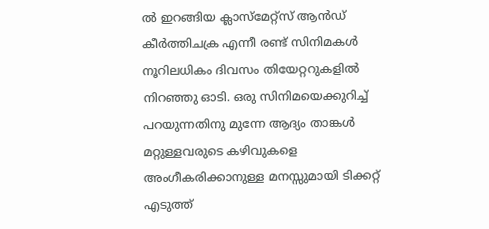ല്‍ ഇറങ്ങിയ ക്ലാസ്‌മേറ്റ്‌സ് ആന്‍ഡ് കീര്‍ത്തിചക്ര എന്നീ രണ്ട് സിനിമകള്‍ നൂറിലധികം ദിവസം തിയേറ്ററുകളില്‍ നിറഞ്ഞു ഓടി. ഒരു സിനിമയെക്കുറിച്ച് പറയുന്നതിനു മുന്നേ ആദ്യം താങ്കള്‍ മറ്റുള്ളവരുടെ കഴിവുകളെ അംഗീകരിക്കാനുള്ള മനസ്സുമായി ടിക്കറ്റ് എടുത്ത്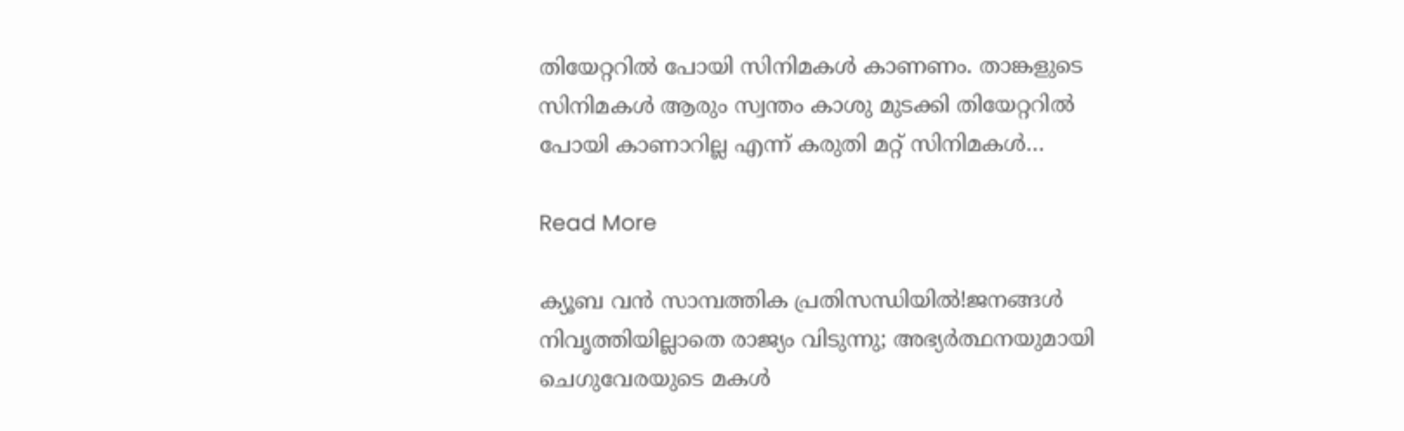തിയേറ്ററില്‍ പോയി സിനിമകള്‍ കാണണം. താങ്കളുടെ സിനിമകള്‍ ആരും സ്വന്തം കാശു മുടക്കി തിയേറ്ററില്‍ പോയി കാണാറില്ല എന്ന് കരുതി മറ്റ് സിനിമകള്‍…

Read More

ക്യൂബ വന്‍ സാമ്പത്തിക പ്രതിസന്ധിയില്‍!ജനങ്ങള്‍ നിവൃത്തിയില്ലാതെ രാജ്യം വിടുന്നു; അഭ്യര്‍ത്ഥനയുമായി ചെഗുവേരയുടെ മകള്‍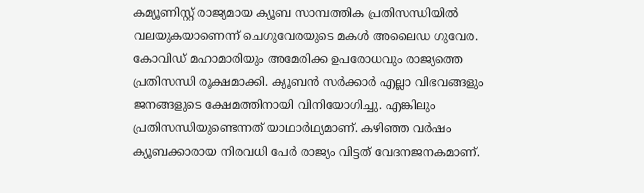കമ്യൂണിസ്റ്റ് രാജ്യമായ ക്യൂബ സാമ്പത്തിക പ്രതിസന്ധിയില്‍ വലയുകയാണെന്ന് ചെഗുവേരയുടെ മകള്‍ അലൈഡ ഗുവേര. കോവിഡ് മഹാമാരിയും അമേരിക്ക ഉപരോധവും രാജ്യത്തെ പ്രതിസന്ധി രൂക്ഷമാക്കി. ക്യൂബന്‍ സര്‍ക്കാര്‍ എല്ലാ വിഭവങ്ങളും ജനങ്ങളുടെ ക്ഷേമത്തിനായി വിനിയോഗിച്ചു. എങ്കിലും പ്രതിസന്ധിയുണ്ടെന്നത് യാഥാര്‍ഥ്യമാണ്. കഴിഞ്ഞ വര്‍ഷം ക്യൂബക്കാരായ നിരവധി പേര്‍ രാജ്യം വിട്ടത് വേദനജനകമാണ്.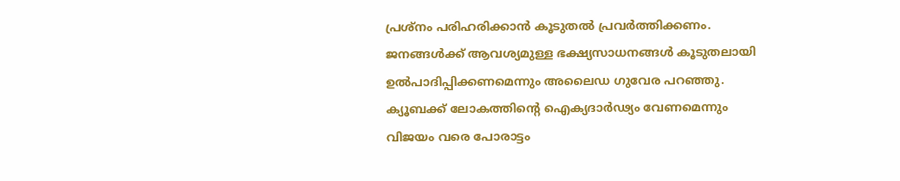പ്രശ്‌നം പരിഹരിക്കാന്‍ കൂടുതല്‍ പ്രവര്‍ത്തിക്കണം. ജനങ്ങള്‍ക്ക് ആവശ്യമുള്ള ഭക്ഷ്യസാധനങ്ങള്‍ കൂടുതലായി ഉല്‍പാദിപ്പിക്കണമെന്നും അലൈഡ ഗുവേര പറഞ്ഞു. ക്യൂബക്ക് ലോകത്തിന്റെ ഐക്യദാര്‍ഢ്യം വേണമെന്നും വിജയം വരെ പോരാട്ടം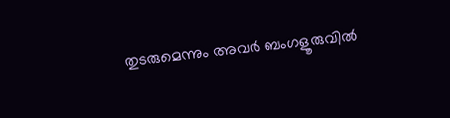തുടരുമെന്നും അവര്‍ ബംഗളൂരുവില്‍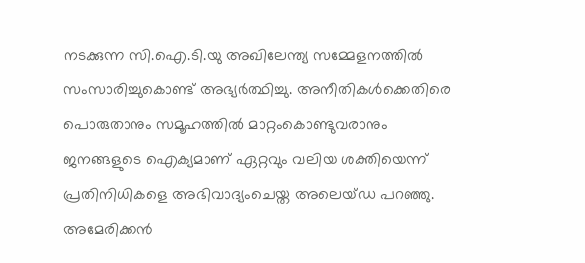നടക്കുന്ന സി.ഐ.ടി.യു അഖിലേന്ത്യ സമ്മേളനത്തില്‍ സംസാരിച്ചുകൊണ്ട് അഭ്യര്‍ത്ഥിച്ചു. അനീതികള്‍ക്കെതിരെ പൊരുതാനും സമൂഹത്തില്‍ മാറ്റംകൊണ്ടുവരാനും ജനങ്ങളുടെ ഐക്യമാണ് ഏറ്റവും വലിയ ശക്തിയെന്ന് പ്രതിനിധികളെ അഭിവാദ്യംചെയ്ത അലെയ്ഡ പറഞ്ഞു. അമേരിക്കന്‍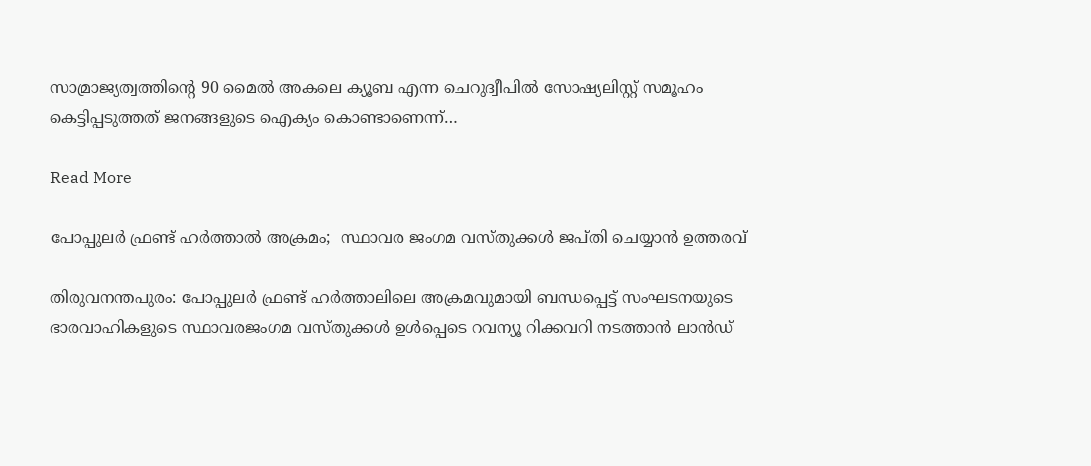സാമ്രാജ്യത്വത്തിന്റെ 90 മൈല്‍ അകലെ ക്യൂബ എന്ന ചെറുദ്വീപില്‍ സോഷ്യലിസ്റ്റ് സമൂഹം കെട്ടിപ്പടുത്തത് ജനങ്ങളുടെ ഐക്യം കൊണ്ടാണെന്ന്…

Read More

പോപ്പുലര്‍ ഫ്രണ്ട് ഹർത്താൽ അക്രമം;  സ്ഥാവര ജംഗമ വസ്തുക്കൾ ജപ്തി ചെയ്യാൻ ഉത്തരവ്

തിരുവനന്തപുരം: പോപ്പുലര്‍ ഫ്രണ്ട് ഹര്‍ത്താലിലെ അക്രമവുമായി ബന്ധപ്പെട്ട് സംഘടനയുടെ ഭാരവാഹികളുടെ സ്ഥാവരജംഗമ വസ്‌തുക്കള്‍ ഉൾപ്പെടെ റവന്യൂ റിക്കവറി നടത്താന്‍ ലാന്‍ഡ്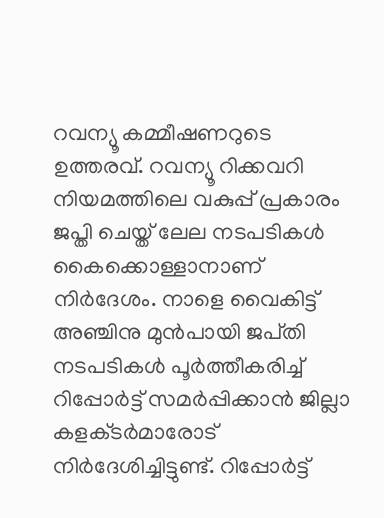റവന്യൂ കമ്മീഷണറുടെ ഉത്തരവ്. റവന്യൂ റിക്കവറി നിയമത്തിലെ വകുപ്പ് പ്രകാരം ജപ്തി ചെയ്ത് ലേല നടപടികൾ കൈക്കൊള്ളാനാണ് നിർദേശം. നാളെ വൈകിട്ട് അഞ്ചിനു മുന്‍പായി ജപ്‌തി നടപടികള്‍ പൂര്‍ത്തീകരിച്ച് റിപ്പോര്‍ട്ട് സമര്‍പ്പിക്കാന്‍ ജില്ലാ കളക്‌ടര്‍മാരോട് നിര്‍ദേശിച്ചിട്ടുണ്ട്. റിപ്പോർട്ട്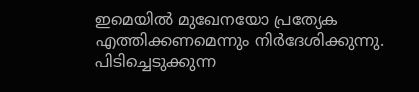ഇമെയിൽ മുഖേനയോ പ്രത്യേക എത്തിക്കണമെന്നും നിർദേശിക്കുന്നു. പിടിച്ചെടുക്കുന്ന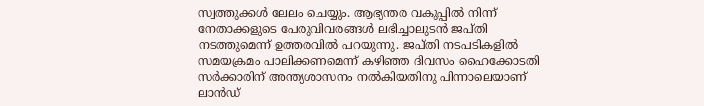സ്വത്തുക്കള്‍ ലേലം ചെയ്യും. ആഭ്യന്തര വകുപ്പില്‍ നിന്ന് നേതാക്കളുടെ പേരുവിവരങ്ങള്‍ ലഭിച്ചാലുടന്‍ ജപ്‌തി നടത്തുമെന്ന് ഉത്തരവിൽ പറയുന്നു. ജപ്‌തി നടപടികളിൽ സമയക്രമം പാലിക്കണമെന്ന് കഴിഞ്ഞ ദിവസം ഹൈക്കോടതി സര്‍ക്കാരിന് അന്ത്യശാസനം നല്‍കിയതിനു പിന്നാലെയാണ് ലാന്‍ഡ്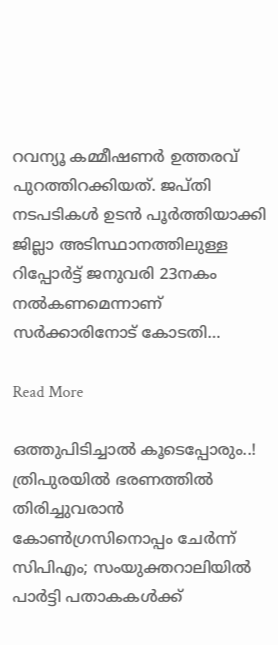റവന്യൂ കമ്മീഷണര്‍ ഉത്തരവ് പുറത്തിറക്കിയത്. ജപ്‌തി നടപടികള്‍ ഉടന്‍ പൂര്‍ത്തിയാക്കി ജില്ലാ അടിസ്ഥാനത്തിലുള്ള റിപ്പോര്‍ട്ട് ജനുവരി 23നകം നല്‍കണമെന്നാണ് സര്‍ക്കാരിനോട് കോടതി…

Read More

ഒത്തുപിടിച്ചാൽ കൂടെപ്പോരും..! ത്രിപുരയിൽ ഭരണത്തിൽ തിരിച്ചുവരാൻ കോൺഗ്രസിനൊപ്പം ചേർന്ന് സിപിഎം; സംയുക്തറാലിയിൽ പാര്‍ട്ടി പതാകകള്‍ക്ക്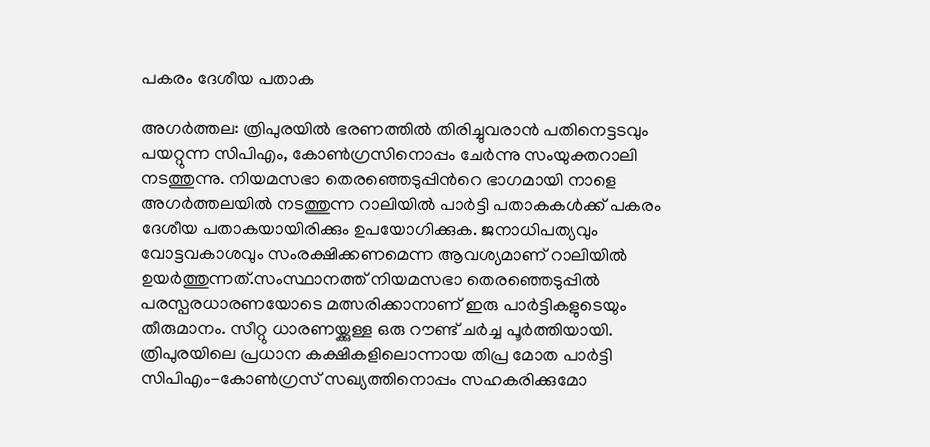പകരം ദേശീയ പതാക

അഗര്‍ത്തല: ത്രിപുരയിൽ ഭരണത്തിൽ തിരിച്ചുവരാൻ പതിനെട്ടടവും പയറ്റുന്ന സിപിഎം, കോണ്‍ഗ്രസിനൊപ്പം ചേർന്നു സംയുക്തറാലി നടത്തുന്നു. നിയമസഭാ തെരഞ്ഞെടുപ്പിന്‍റെ ഭാഗമായി നാളെ അഗര്‍ത്തലയിൽ നടത്തുന്ന റാലിയില്‍ പാര്‍ട്ടി പതാകകള്‍ക്ക് പകരം ദേശീയ പതാകയായിരിക്കും ഉപയോഗിക്കുക. ജനാധിപത്യവും വോട്ടവകാശവും സംരക്ഷിക്കണമെന്ന ആവശ്യമാണ് റാലിയിൽ ഉയർത്തുന്നത്.സംസ്ഥാനത്ത് നിയമസഭാ തെരഞ്ഞെടുപ്പില്‍ പരസ്പരധാരണയോടെ മത്സരിക്കാനാണ് ഇരു പാര്‍ട്ടികളുടെയും തീരുമാനം. സീറ്റു ധാരണയ്ക്കുള്ള ഒരു റൗണ്ട് ചർച്ച പൂർത്തിയായി. ത്രിപുരയിലെ പ്രധാന കക്ഷികളിലൊന്നായ തിപ്ര മോത പാര്‍ട്ടി സിപിഎം-കോണ്‍ഗ്രസ് സഖ്യത്തിനൊപ്പം സഹകരിക്കുമോ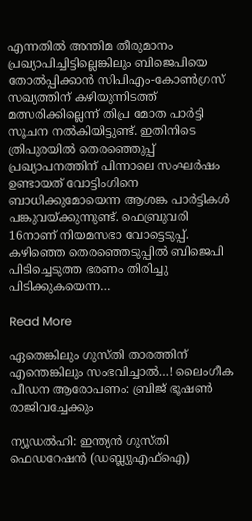എന്നതില്‍ അന്തിമ തീരുമാനം പ്രഖ്യാപിച്ചിട്ടില്ലെങ്കിലും ബിജെപിയെ തോല്‍പ്പിക്കാന്‍ സിപിഎം-കോണ്‍ഗ്രസ് സഖ്യത്തിന് കഴിയുന്നിടത്ത് മത്സരിക്കില്ലെന്ന് തിപ്ര മോത പാര്‍ട്ടി സൂചന നല്‍കിയിട്ടുണ്ട്. ഇതിനിടെ ത്രിപുരയില്‍ തെരഞ്ഞെുപ്പ് പ്രഖ്യാപനത്തിന് പിന്നാലെ സംഘർഷം ഉണ്ടായത് വോട്ടിംഗിനെ ബാധിക്കുമോയെന്ന ആശങ്ക പാര്‍ട്ടികള്‍ പങ്കുവയ്ക്കുന്നുണ്ട്. ഫെബ്രുവരി 16നാണ് നിയമസഭാ വോട്ടെടുപ്പ്. കഴിഞ്ഞെ തെരഞ്ഞെടുപ്പിൽ ബിജെപി പിടിച്ചെടുത്ത ഭരണം തിരിച്ചു പിടിക്കുകയെന്ന…

Read More

ഏതെങ്കിലും ഗുസ്തി താരത്തിന് എന്തെങ്കിലും സംഭവിച്ചാല്‍…! ലൈംഗീക പീഡന ആരോപണം: ബ്രിജ് ഭൂഷണ്‍ രാജിവച്ചേക്കും

ന്യൂഡൽഹി: ഇന്ത്യൻ ഗുസ്തി ഫെഡറേഷൻ (ഡബ്ല്യുഎഫ്‌ഐ)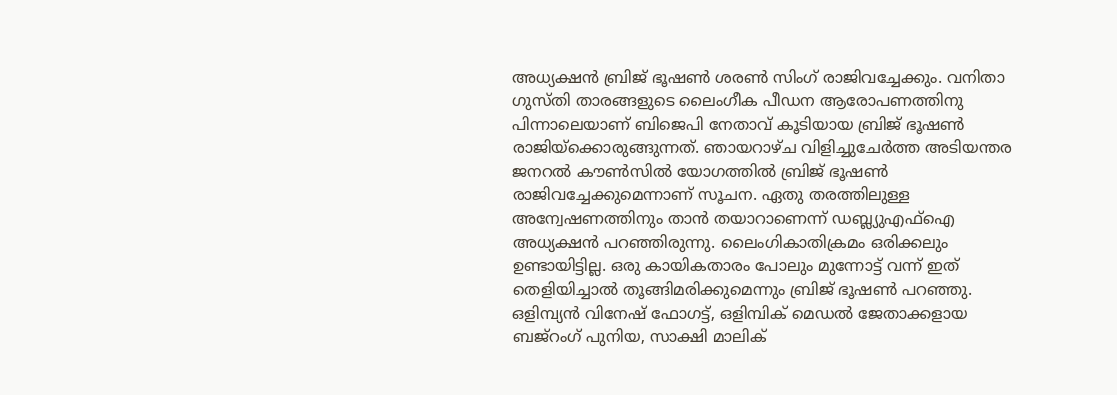അധ്യക്ഷൻ ബ്രിജ് ഭൂഷണ്‍ ശരണ്‍ സിംഗ് രാജിവച്ചേക്കും. വനിതാ ഗുസ്തി താരങ്ങളുടെ ലൈംഗീക പീഡന ആരോപണത്തിനു പിന്നാലെയാണ് ബിജെപി നേതാവ് കൂടിയായ ബ്രിജ് ഭൂഷണ്‍ രാജിയ്ക്കൊരുങ്ങുന്നത്. ഞായറാഴ്ച വിളിച്ചുചേർത്ത അടിയന്തര ജനറൽ കൗൺസിൽ യോഗത്തിൽ ബ്രിജ് ഭൂഷണ്‍ രാജിവച്ചേക്കുമെന്നാണ് സൂചന. ഏതു തരത്തിലുള്ള അന്വേഷണത്തിനും താൻ തയാറാണെന്ന് ഡബ്ല്യുഎഫ്‌ഐ അധ്യക്ഷൻ പറഞ്ഞിരുന്നു. ലൈംഗികാതിക്രമം ഒരിക്കലും ഉണ്ടായിട്ടില്ല. ഒരു കായികതാരം പോലും മുന്നോട്ട് വന്ന് ഇത് തെളിയിച്ചാൽ തൂങ്ങിമരിക്കുമെന്നും ബ്രിജ് ഭൂഷൺ പറഞ്ഞു. ഒളിമ്പ്യൻ വിനേഷ് ഫോഗട്ട്, ഒളിമ്പിക് മെഡൽ ജേതാക്കളായ ബജ്‌റംഗ് പുനിയ, സാക്ഷി മാലിക്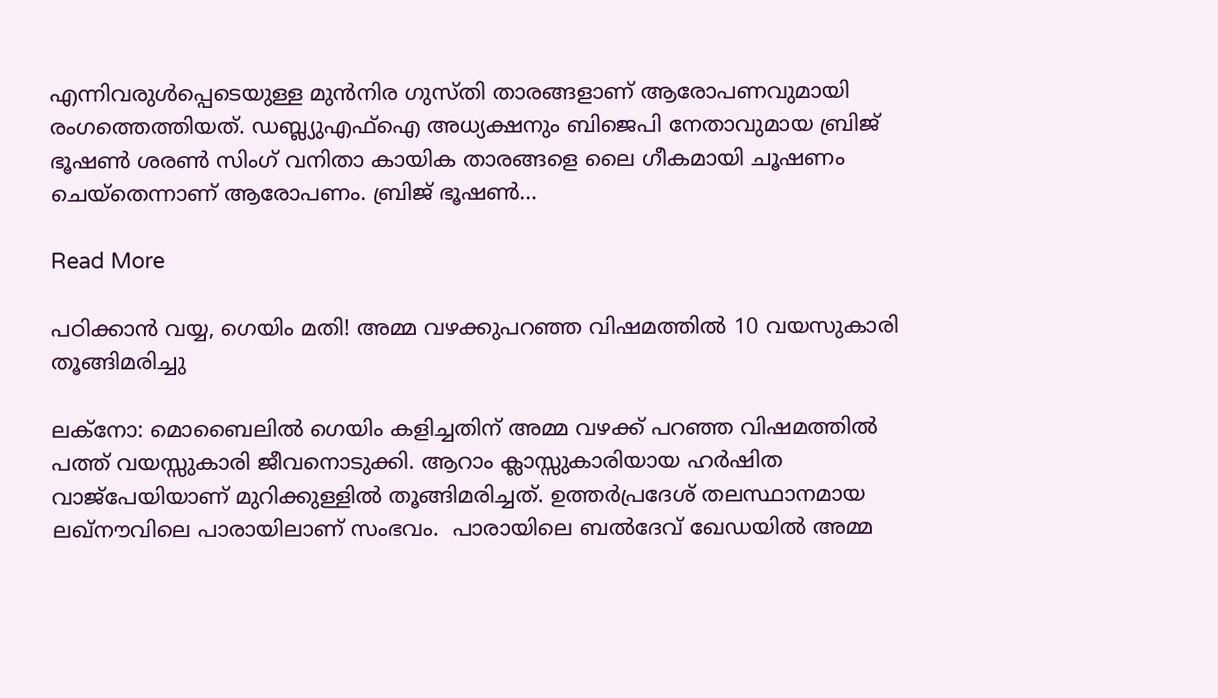എന്നിവരുൾപ്പെടെയുള്ള മുൻനിര ഗുസ്തി താരങ്ങളാണ് ആരോപണവുമായി രംഗത്തെത്തിയത്. ഡബ്ല്യുഎഫ്‌ഐ അധ്യക്ഷനും ബിജെപി നേതാവുമായ ബ്രിജ് ഭൂഷണ്‍ ശരണ്‍ സിംഗ് വനിതാ കായിക താരങ്ങളെ ലൈ ഗീകമായി ചൂഷണം ചെയ്തെന്നാണ് ആരോപണം. ബ്രിജ് ഭൂഷണ്‍…

Read More

പഠിക്കാൻ വയ്യ, ഗെയിം മതി! അമ്മ വഴക്കുപറഞ്ഞ വിഷമത്തിൽ 10 വയസുകാരി തൂങ്ങിമരിച്ചു

ലക്‌നോ: മൊബൈലില്‍ ഗെയിം കളിച്ചതിന് അമ്മ വഴക്ക് പറഞ്ഞ വിഷമത്തില്‍ പത്ത് വയസ്സുകാരി ജീവനൊടുക്കി. ആറാം ക്ലാസ്സുകാരിയായ ഹര്‍ഷിത വാജ്പേയിയാണ് മുറിക്കുള്ളില്‍ തൂങ്ങിമരിച്ചത്. ഉത്തര്‍പ്രദേശ് തലസ്ഥാനമായ ലഖ്നൗവിലെ പാരായിലാണ് സംഭവം.  പാരായിലെ ബല്‍ദേവ് ഖേഡയില്‍ അമ്മ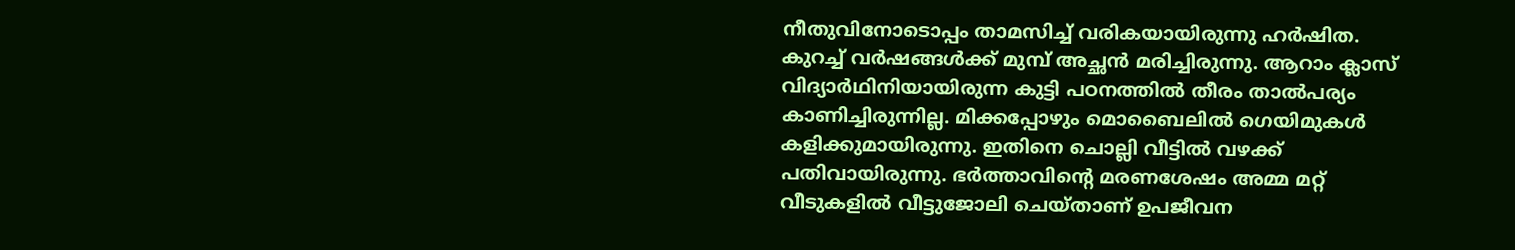നീതുവിനോടൊപ്പം താമസിച്ച് വരികയായിരുന്നു ഹര്‍ഷിത. കുറച്ച് വര്‍ഷങ്ങള്‍ക്ക് മുമ്പ് അച്ഛന്‍ മരിച്ചിരുന്നു. ആറാം ക്ലാസ് വിദ്യാര്‍ഥിനിയായിരുന്ന കുട്ടി പഠനത്തില്‍ തീരം താല്‍പര്യം കാണിച്ചിരുന്നില്ല. മിക്കപ്പോഴും മൊബൈലില്‍ ഗെയിമുകള്‍ കളിക്കുമായിരുന്നു. ഇതിനെ ചൊല്ലി വീട്ടില്‍ വഴക്ക് പതിവായിരുന്നു. ഭര്‍ത്താവിന്റെ മരണശേഷം അമ്മ മറ്റ് വീടുകളില്‍ വീട്ടുജോലി ചെയ്താണ് ഉപജീവന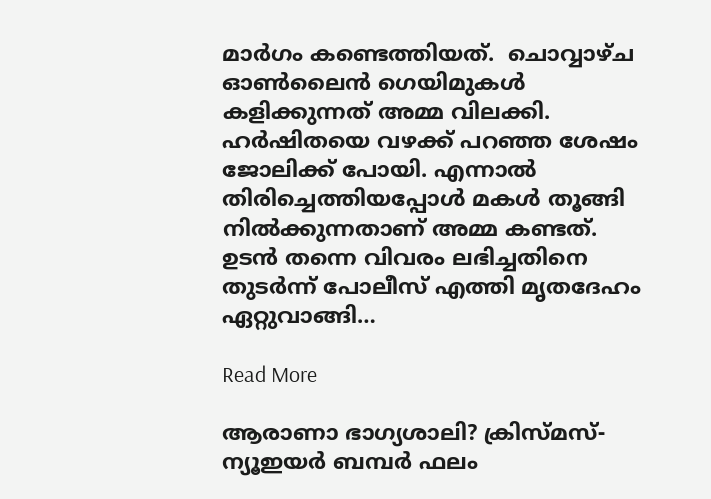മാര്‍ഗം കണ്ടെത്തിയത്.  ചൊവ്വാഴ്ച ഓണ്‍ലൈന്‍ ഗെയിമുകള്‍ കളിക്കുന്നത് അമ്മ വിലക്കി. ഹര്‍ഷിതയെ വഴക്ക് പറഞ്ഞ ശേഷം ജോലിക്ക് പോയി. എന്നാല്‍ തിരിച്ചെത്തിയപ്പോള്‍ മകള്‍ തൂങ്ങി നില്‍ക്കുന്നതാണ് അമ്മ കണ്ടത്. ഉടന്‍ തന്നെ വിവരം ലഭിച്ചതിനെ തുടര്‍ന്ന് പോലീസ് എത്തി മൃതദേഹം ഏറ്റുവാങ്ങി…

Read More

ആരാണാ ഭാഗ്യശാലി? ക്രിസ്മസ്-ന്യൂഇയർ ബമ്പർ ഫലം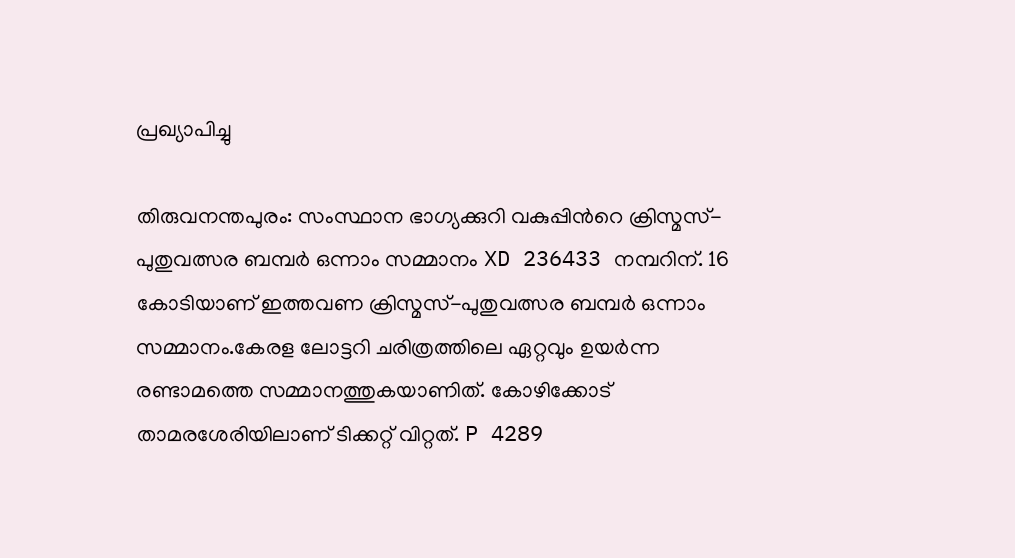പ്രഖ്യാപിച്ചു

തിരുവനന്തപുരം: സംസ്ഥാന ഭാഗ്യക്കുറി വകുപ്പിന്‍റെ ക്രിസ്മസ്-പുതുവത്സര ബമ്പർ ഒന്നാം സമ്മാനം XD 236433 നമ്പറിന്. 16 കോടിയാണ് ഇത്തവണ ക്രിസ്മസ്-പുതുവത്സര ബമ്പർ ഒന്നാം സമ്മാനം.കേരള ലോട്ടറി ചരിത്രത്തിലെ ഏറ്റവും ഉയർന്ന രണ്ടാമത്തെ സമ്മാനത്തുകയാണിത്. കോഴിക്കോട് താമരശേരിയിലാണ് ടിക്കറ്റ് വിറ്റത്. P 4289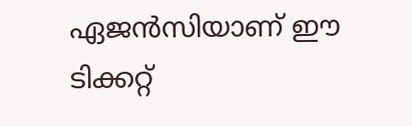ഏജൻസിയാണ് ഈ ടിക്കറ്റ്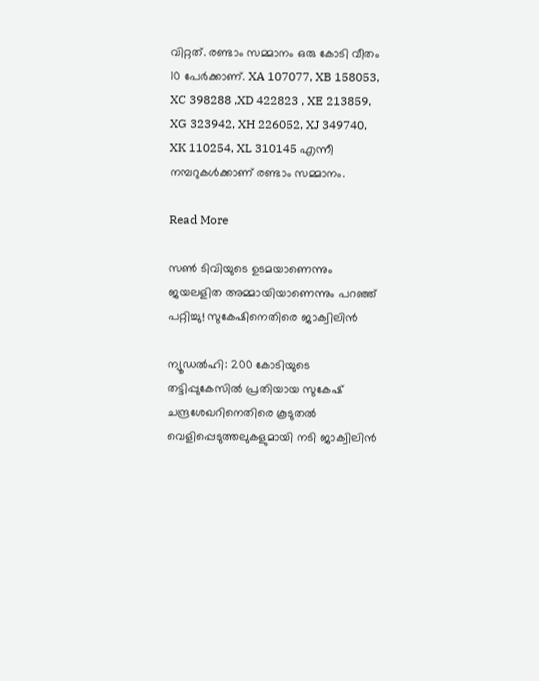വിറ്റത്. രണ്ടാം സമ്മാനം ഒരു കോടി വീതം 10 പേര്‍ക്കാണ്. XA 107077, XB 158053, XC 398288 ,XD 422823 , XE 213859, XG 323942, XH 226052, XJ 349740, XK 110254, XL 310145 എന്നീ നമ്പറുകൾക്കാണ് രണ്ടാം സമ്മാനം.

Read More

സൺ ടിവിയുടെ ഉടമയാണെന്നും ജയലളിത അമ്മായിയാണെന്നും പറഞ്ഞ് പറ്റിച്ചു! സുകേഷിനെതിരെ ജാക്വിലിൻ

ന്യൂഡല്‍ഹി: 200 കോടിയുടെ തട്ടിപ്പുകേസിൽ പ്രതിയായ സുകേഷ് ചന്ദ്രശേഖറിനെതിരെ കൂടുതൽ വെളിപ്പെടുത്തലുകളുമായി നടി ജാക്വിലിൻ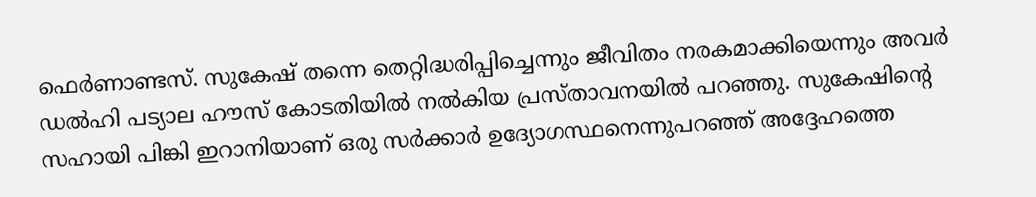ഫെർണാണ്ടസ്. സുകേഷ് തന്നെ തെറ്റിദ്ധരിപ്പിച്ചെന്നും ജീവിതം നരകമാക്കിയെന്നും അവർ ഡൽഹി പട്യാല ഹൗസ് കോടതിയിൽ നൽകിയ പ്രസ്താവനയിൽ പറഞ്ഞു. സുകേഷിന്റെ സഹായി പിങ്കി ഇറാനിയാണ് ഒരു സർക്കാർ ഉദ്യോഗസ്ഥനെന്നുപറഞ്ഞ് അദ്ദേഹത്തെ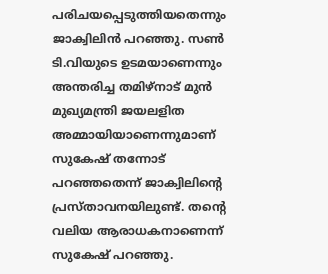പരിചയപ്പെടുത്തിയതെന്നും ജാക്വിലിൻ പറഞ്ഞു. സൺ ടി.വിയുടെ ഉടമയാണെന്നും അന്തരിച്ച തമിഴ്നാട് മുൻ മുഖ്യമന്ത്രി ജയലളിത അമ്മായിയാണെന്നുമാണ് സുകേഷ് തന്നോട് പറഞ്ഞതെന്ന് ജാക്വിലിന്റെ പ്രസ്താവനയിലുണ്ട്. തന്റെ വലിയ ആരാധകനാണെന്ന് സുകേഷ് പറഞ്ഞു.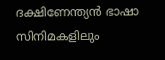ദക്ഷിണേന്ത്യൻ ഭാഷാ സിനിമകളിലും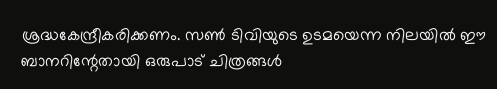ശ്രദ്ധകേന്ദ്രീകരിക്കണം. സൺ ടിവിയുടെ ഉടമയെന്ന നിലയിൽ ഈ ബാനറിന്റേതായി ഒരുപാട് ചിത്രങ്ങൾ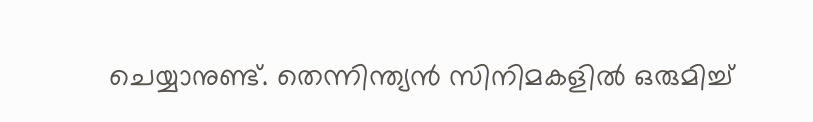ചെയ്യാനുണ്ട്. തെന്നിന്ത്യൻ സിനിമകളിൽ ഒരുമിച്ച്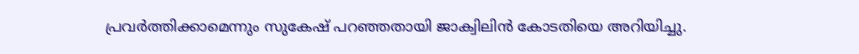പ്രവർത്തിക്കാമെന്നും സുകേഷ് പറഞ്ഞതായി ജാക്വിലിൻ കോടതിയെ അറിയിച്ചു.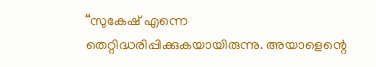“സുകേഷ് എന്നെ തെറ്റിദ്ധരിപ്പിക്കുകയായിരുന്നു. അയാളെന്റെ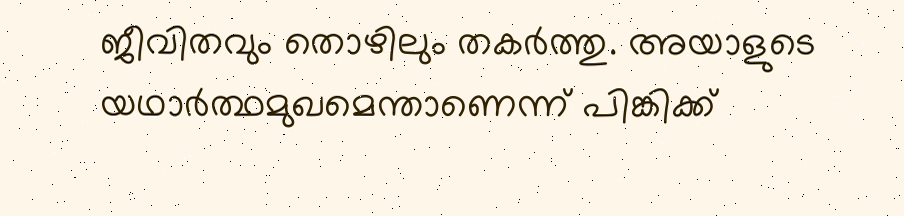ജീവിതവും തൊഴിലും തകർത്തു. അയാളുടെ യഥാർത്ഥമുഖമെന്താണെന്ന് പിങ്കിക്ക്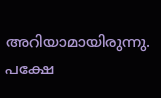അറിയാമായിരുന്നു. പക്ഷേ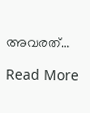അവരത്…

Read More